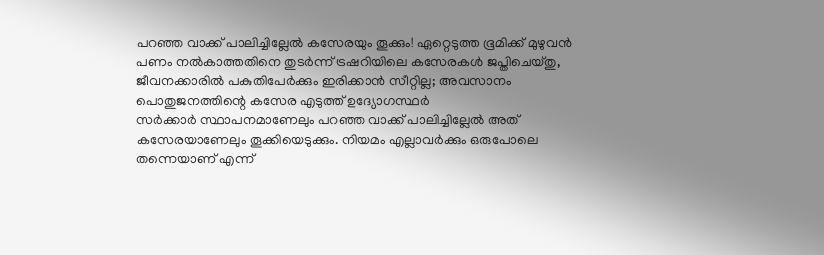പറഞ്ഞ വാക്ക് പാലിച്ചില്ലേൽ കസേരയും തൂക്കും! ഏറ്റെടുത്ത ഭൂമിക്ക് മുഴുവൻ പണം നൽകാത്തതിനെ തുടർന്ന് ട്രഷറിയിലെ കസേരകൾ ജപ്തിചെയ്തു, ജീവനക്കാരിൽ പകുതിപേർക്കും ഇരിക്കാൻ സീറ്റില്ല; അവസാനം പൊതുജനത്തിന്റെ കസേര എടുത്ത് ഉദ്യോഗസ്ഥർ
സർക്കാർ സ്ഥാപനമാണേലും പറഞ്ഞ വാക്ക് പാലിച്ചില്ലേൽ അത് കസേരയാണേലും തൂക്കിയെടുക്കും. നിയമം എല്ലാവർക്കും ഒരുപോലെ തന്നെയാണ് എന്ന്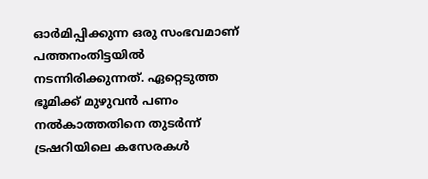ഓർമിപ്പിക്കുന്ന ഒരു സംഭവമാണ് പത്തനംതിട്ടയിൽ നടന്നിരിക്കുന്നത്. ഏറ്റെടുത്ത ഭൂമിക്ക് മുഴുവൻ പണം നൽകാത്തതിനെ തുടർന്ന് ട്രഷറിയിലെ കസേരകൾ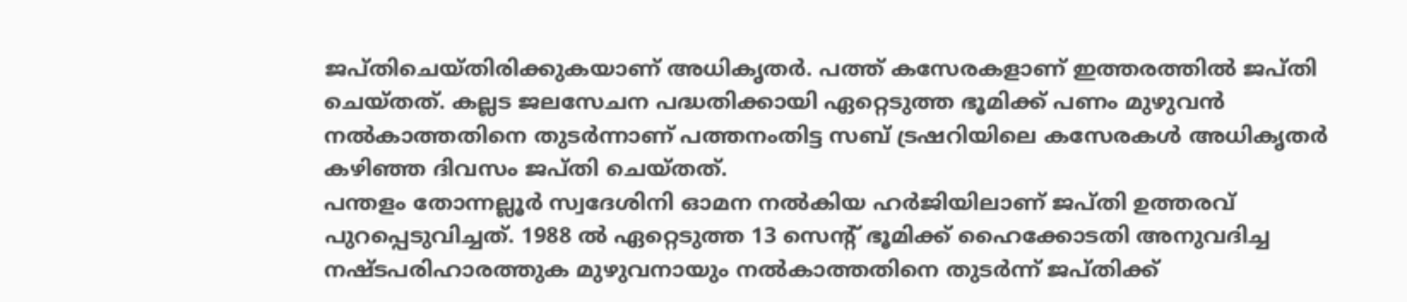ജപ്തിചെയ്തിരിക്കുകയാണ് അധികൃതർ. പത്ത് കസേരകളാണ് ഇത്തരത്തിൽ ജപ്തി ചെയ്തത്. കല്ലട ജലസേചന പദ്ധതിക്കായി ഏറ്റെടുത്ത ഭൂമിക്ക് പണം മുഴുവൻ നൽകാത്തതിനെ തുടർന്നാണ് പത്തനംതിട്ട സബ് ട്രഷറിയിലെ കസേരകൾ അധികൃതർ കഴിഞ്ഞ ദിവസം ജപ്തി ചെയ്തത്.
പന്തളം തോന്നല്ലൂർ സ്വദേശിനി ഓമന നൽകിയ ഹർജിയിലാണ് ജപ്തി ഉത്തരവ് പുറപ്പെടുവിച്ചത്. 1988 ൽ ഏറ്റെടുത്ത 13 സെന്റ് ഭൂമിക്ക് ഹൈക്കോടതി അനുവദിച്ച നഷ്ടപരിഹാരത്തുക മുഴുവനായും നൽകാത്തതിനെ തുടർന്ന് ജപ്തിക്ക്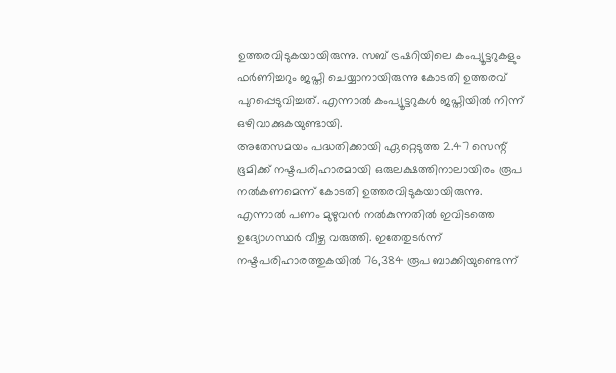ഉത്തരവിടുകയായിരുന്നു. സബ് ട്രഷറിയിലെ കംപ്യൂട്ടറുകളും ഫർണിച്ചറും ജപ്തി ചെയ്യാനായിരുന്നു കോടതി ഉത്തരവ് പുറപ്പെടുവിച്ചത്. എന്നാൽ കംപ്യൂട്ടറുകൾ ജപ്തിയിൽ നിന്ന് ഒഴിവാക്കുകയുണ്ടായി.
അതേസമയം പദ്ധതിക്കായി ഏറ്റെടുത്ത 2.47 സെന്റ് ഭൂമിക്ക് നഷ്ടപരിഹാരമായി ഒരുലക്ഷത്തിനാലായിരം രൂപ നൽകണമെന്ന് കോടതി ഉത്തരവിടുകയായിരുന്നു. എന്നാൽ പണം മുഴുവൻ നൽകുന്നതിൽ ഇവിടത്തെ ഉദ്യോഗസ്ഥർ വീഴ്ച വരുത്തി. ഇതേതുടർന്ന് നഷ്ടപരിഹാരത്തുകയിൽ 76,384 രൂപ ബാക്കിയുണ്ടെന്ന്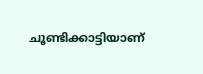ചൂണ്ടിക്കാട്ടിയാണ്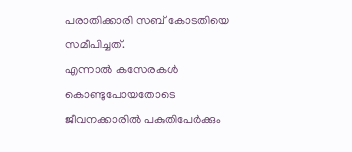പരാതിക്കാരി സബ് കോടതിയെ സമീപിച്ചത്.
എന്നാൽ കസേരകൾ കൊണ്ടുപോയതോടെ ജീവനക്കാരിൽ പകുതിപേർക്കും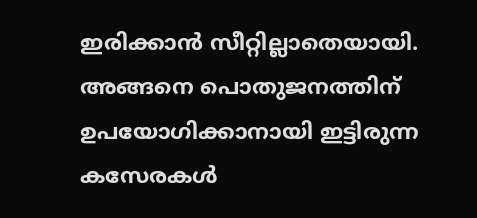ഇരിക്കാൻ സീറ്റില്ലാതെയായി. അങ്ങനെ പൊതുജനത്തിന് ഉപയോഗിക്കാനായി ഇട്ടിരുന്ന കസേരകൾ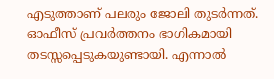എടുത്താണ് പലരും ജോലി തുടർന്നത്. ഓഫീസ് പ്രവർത്തനം ഭാഗികമായി തടസ്സപ്പെടുകയുണ്ടായി. എന്നാൽ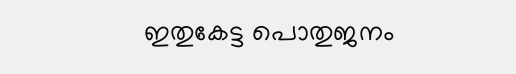ഇതുകേട്ട പൊതുജനം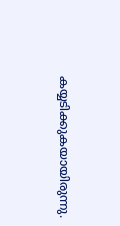കയ്യടിക്കുകയായിരുന്നു.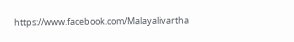https://www.facebook.com/Malayalivartha